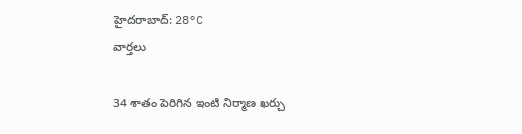హైదరాబాద్: 28°C
వార్తలు

34 శాతం పెరిగిన ఇంటి నిర్మాణ ఖర్చు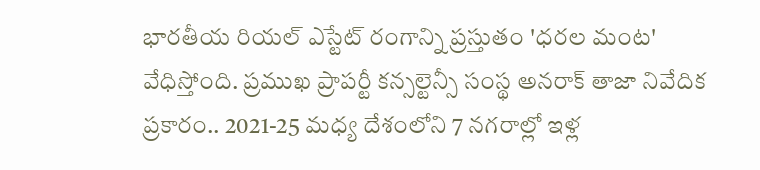భారతీయ రియల్ ఎస్టేట్ రంగాన్ని ప్రస్తుతం 'ధరల మంట' వేధిస్తోంది. ప్రముఖ ప్రాపర్టీ కన్సల్టెన్సీ సంస్థ అనరాక్ తాజా నివేదిక ప్రకారం.. 2021-25 మధ్య దేశంలోని 7 నగరాల్లో ఇళ్ల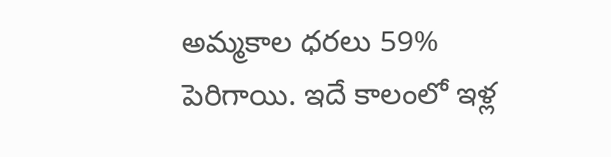అమ్మకాల ధరలు 59% పెరిగాయి. ఇదే కాలంలో ఇళ్ల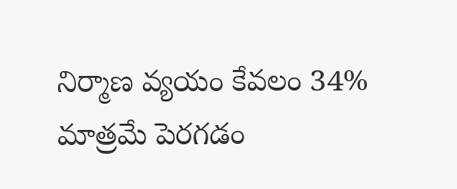నిర్మాణ వ్యయం కేవలం 34% మాత్రమే పెరగడం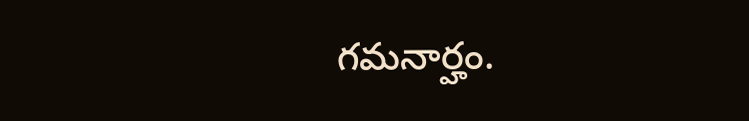గమనార్హం.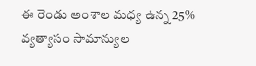ఈ రెండు అంశాల మధ్య ఉన్న 25% వ్యత్యాసం సామాన్యుల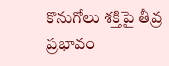కొనుగోలు శక్తిపై తీవ్ర ప్రభావం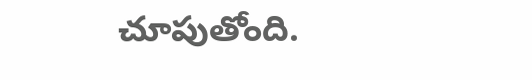చూపుతోంది.